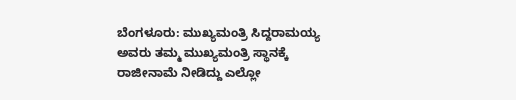ಬೆಂಗಳೂರು: ಮುಖ್ಯಮಂತ್ರಿ ಸಿದ್ದರಾಮಯ್ಯ ಅವರು ತಮ್ಮ ಮುಖ್ಯಮಂತ್ರಿ ಸ್ಥಾನಕ್ಕೆ ರಾಜೀನಾಮೆ ನೀಡಿದ್ದು ಎಲ್ಲೋ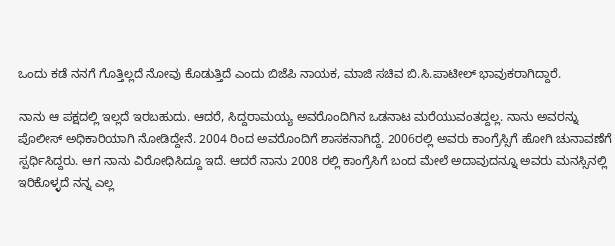ಒಂದು ಕಡೆ ನನಗೆ ಗೊತ್ತಿಲ್ಲದೆ ನೋವು ಕೊಡುತ್ತಿದೆ ಎಂದು ಬಿಜೆಪಿ ನಾಯಕ, ಮಾಜಿ ಸಚಿವ ಬಿ.ಸಿ.ಪಾಟೀಲ್ ಭಾವುಕರಾಗಿದ್ದಾರೆ.

ನಾನು ಆ ಪಕ್ಷದಲ್ಲಿ ಇಲ್ಲದೆ ಇರಬಹುದು. ಆದರೆ, ಸಿದ್ದರಾಮಯ್ಯ ಅವರೊಂದಿಗಿನ ಒಡನಾಟ ಮರೆಯುವಂತದ್ದಲ್ಲ. ನಾನು ಅವರನ್ನು ಪೊಲೀಸ್ ಅಧಿಕಾರಿಯಾಗಿ ನೋಡಿದ್ದೇನೆ. 2004 ರಿಂದ ಅವರೊಂದಿಗೆ ಶಾಸಕನಾಗಿದ್ದೆ. 2006ರಲ್ಲಿ ಅವರು ಕಾಂಗ್ರೆಸ್ಸಿಗೆ ಹೋಗಿ ಚುನಾವಣೆಗೆ ಸ್ಪರ್ಧಿಸಿದ್ದರು. ಆಗ ನಾನು ವಿರೋಧಿಸಿದ್ದೂ ಇದೆ. ಆದರೆ ನಾನು 2008 ರಲ್ಲಿ ಕಾಂಗ್ರೆಸಿಗೆ ಬಂದ ಮೇಲೆ ಅದಾವುದನ್ನೂ ಅವರು ಮನಸ್ಸಿನಲ್ಲಿ ಇರಿಕೊಳ್ಳದೆ ನನ್ನ ಎಲ್ಲ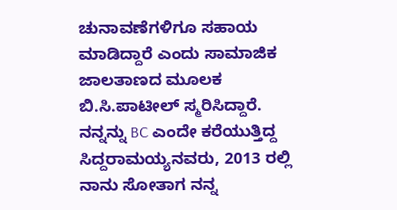ಚುನಾವಣೆಗಳಿಗೂ ಸಹಾಯ ಮಾಡಿದ್ದಾರೆ ಎಂದು ಸಾಮಾಜಿಕ ಜಾಲತಾಣದ ಮೂಲಕ ಬಿ.ಸಿ.ಪಾಟೀಲ್ ಸ್ಮರಿಸಿದ್ದಾರೆ.
ನನ್ನನ್ನು BC ಎಂದೇ ಕರೆಯುತ್ತಿದ್ದ ಸಿದ್ದರಾಮಯ್ಯನವರು, 2013 ರಲ್ಲಿ ನಾನು ಸೋತಾಗ ನನ್ನ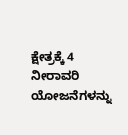ಕ್ಷೇತ್ರಕ್ಕೆ 4 ನೀರಾವರಿ ಯೋಜನೆಗಳನ್ನು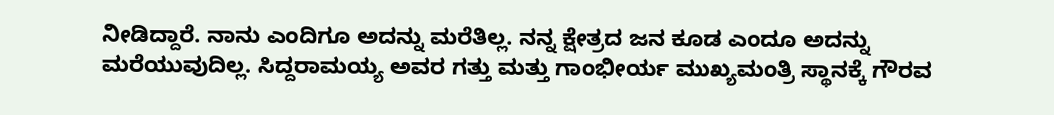ನೀಡಿದ್ದಾರೆ. ನಾನು ಎಂದಿಗೂ ಅದನ್ನು ಮರೆತಿಲ್ಲ. ನನ್ನ ಕ್ಷೇತ್ರದ ಜನ ಕೂಡ ಎಂದೂ ಅದನ್ನು ಮರೆಯುವುದಿಲ್ಲ. ಸಿದ್ದರಾಮಯ್ಯ ಅವರ ಗತ್ತು ಮತ್ತು ಗಾಂಭೀರ್ಯ ಮುಖ್ಯಮಂತ್ರಿ ಸ್ಥಾನಕ್ಕೆ ಗೌರವ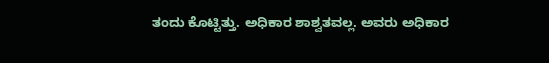ತಂದು ಕೊಟ್ಟಿತ್ತು. ಅಧಿಕಾರ ಶಾಶ್ವತವಲ್ಲ. ಅವರು ಅಧಿಕಾರ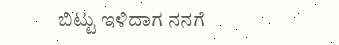ಬಿಟ್ಟು ಇಳಿದಾಗ ನನಗೆ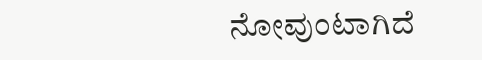ನೋವುಂಟಾಗಿದೆ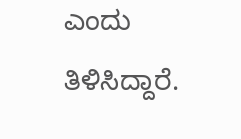ಎಂದು ತಿಳಿಸಿದ್ದಾರೆ.